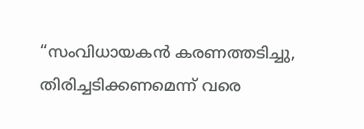“സംവിധായകൻ കരണത്തടിച്ചു, തിരിച്ചടിക്കണമെന്ന് വരെ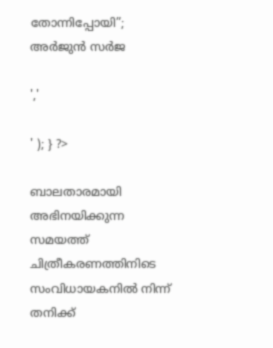തോന്നിപ്പോയി”; അർജുൻ സർജ

','

' ); } ?>

ബാലതാരമായി അഭിനയിക്കുന്ന സമയത്ത് ചിത്രീകരണത്തിനിടെ സംവിധായകനില്‍ നിന്ന് തനിക്ക്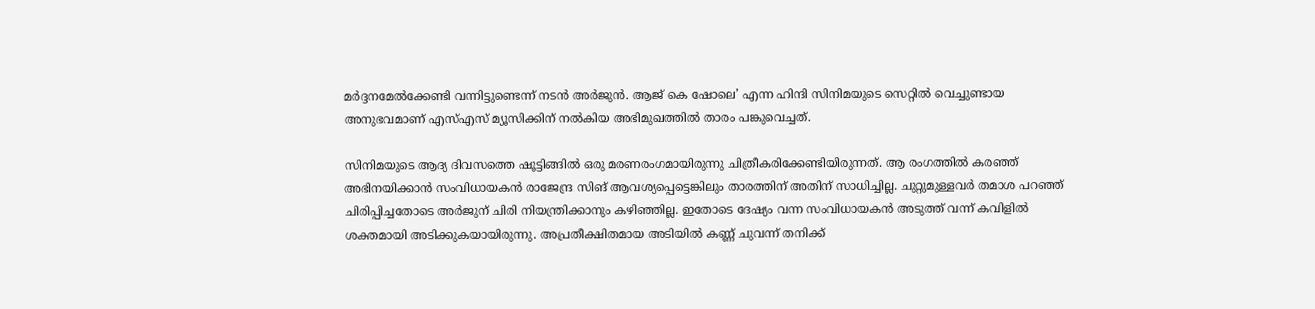മര്‍ദ്ദനമേല്‍ക്കേണ്ടി വന്നിട്ടുണ്ടെന്ന് നടൻ അർജുൻ. ആജ് കെ ഷോലെ’ എന്ന ഹിന്ദി സിനിമയുടെ സെറ്റില്‍ വെച്ചുണ്ടായ അനുഭവമാണ് എസ്എസ് മ്യൂസിക്കിന് നല്‍കിയ അഭിമുഖത്തില്‍ താരം പങ്കുവെച്ചത്.

സിനിമയുടെ ആദ്യ ദിവസത്തെ ഷൂട്ടിങ്ങില്‍ ഒരു മരണരംഗമായിരുന്നു ചിത്രീകരിക്കേണ്ടിയിരുന്നത്. ആ രംഗത്തില്‍ കരഞ്ഞ് അഭിനയിക്കാന്‍ സംവിധായകന്‍ രാജേന്ദ്ര സിങ് ആവശ്യപ്പെട്ടെങ്കിലും താരത്തിന് അതിന് സാധിച്ചില്ല. ചുറ്റുമുള്ളവര്‍ തമാശ പറഞ്ഞ് ചിരിപ്പിച്ചതോടെ അര്‍ജുന് ചിരി നിയന്ത്രിക്കാനും കഴിഞ്ഞില്ല. ഇതോടെ ദേഷ്യം വന്ന സംവിധായകന്‍ അടുത്ത് വന്ന് കവിളില്‍ ശക്തമായി അടിക്കുകയായിരുന്നു. അപ്രതീക്ഷിതമായ അടിയില്‍ കണ്ണ് ചുവന്ന് തനിക്ക്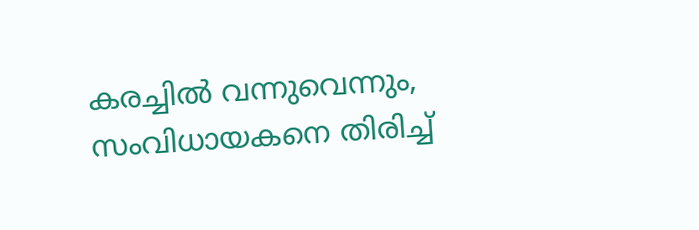കരച്ചില്‍ വന്നുവെന്നും, സംവിധായകനെ തിരിച്ച്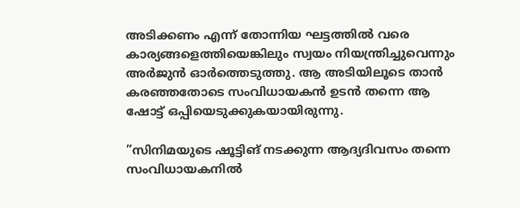അടിക്കണം എന്ന് തോന്നിയ ഘട്ടത്തില്‍ വരെ കാര്യങ്ങളെത്തിയെങ്കിലും സ്വയം നിയന്ത്രിച്ചുവെന്നും അര്‍ജുന്‍ ഓര്‍ത്തെടുത്തു. ആ അടിയിലൂടെ താന്‍ കരഞ്ഞതോടെ സംവിധായകന്‍ ഉടന്‍ തന്നെ ആ ഷോട്ട് ഒപ്പിയെടുക്കുകയായിരുന്നു.

”സിനിമയുടെ ഷൂട്ടിങ് നടക്കുന്ന ആദ്യദിവസം തന്നെ സംവിധായകനില്‍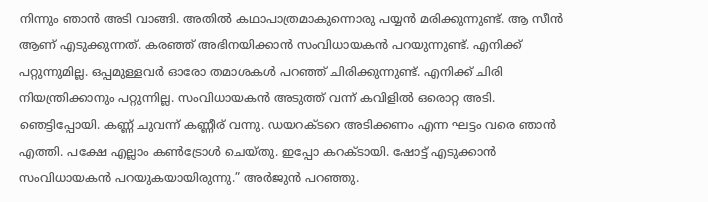നിന്നും ഞാന്‍ അടി വാങ്ങി. അതില്‍ കഥാപാത്രമാകുന്നൊരു പയ്യന്‍ മരിക്കുന്നുണ്ട്. ആ സീന്‍ ആണ് എടുക്കുന്നത്. കരഞ്ഞ് അഭിനയിക്കാന്‍ സംവിധായകന്‍ പറയുന്നുണ്ട്. എനിക്ക് പറ്റുന്നുമില്ല. ഒപ്പമുള്ളവര്‍ ഓരോ തമാശകള്‍ പറഞ്ഞ് ചിരിക്കുന്നുണ്ട്. എനിക്ക് ചിരി നിയന്ത്രിക്കാനും പറ്റുന്നില്ല. സംവിധായകന്‍ അടുത്ത് വന്ന് കവിളില്‍ ഒരൊറ്റ അടി. ഞെട്ടിപ്പോയി. കണ്ണ് ചുവന്ന് കണ്ണീര് വന്നു. ഡയറക്ടറെ അടിക്കണം എന്ന ഘട്ടം വരെ ഞാന്‍ എത്തി. പക്ഷേ എല്ലാം കണ്‍ട്രോള്‍ ചെയ്തു. ഇപ്പോ കറക്ടായി. ഷോട്ട് എടുക്കാന്‍ സംവിധായകന്‍ പറയുകയായിരുന്നു.” അർജുൻ പറഞ്ഞു.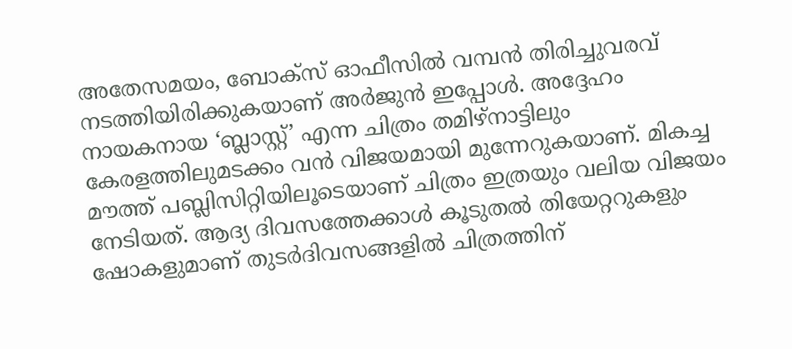അതേസമയം, ബോക്‌സ് ഓഫീസില്‍ വമ്പന്‍ തിരിച്ചുവരവ് നടത്തിയിരിക്കുകയാണ് അര്‍ജുന്‍ ഇപ്പോള്‍. അദ്ദേഹം നായകനായ ‘ബ്ലാസ്റ്റ്’ എന്ന ചിത്രം തമിഴ്‌നാട്ടിലും കേരളത്തിലുമടക്കം വന്‍ വിജയമായി മുന്നേറുകയാണ്. മികച്ച മൗത്ത് പബ്ലിസിറ്റിയിലൂടെയാണ് ചിത്രം ഇത്രയും വലിയ വിജയം നേടിയത്. ആദ്യ ദിവസത്തേക്കാള്‍ കൂടുതല്‍ തിയേറ്ററുകളും ഷോകളുമാണ് തുടര്‍ദിവസങ്ങളില്‍ ചിത്രത്തിന്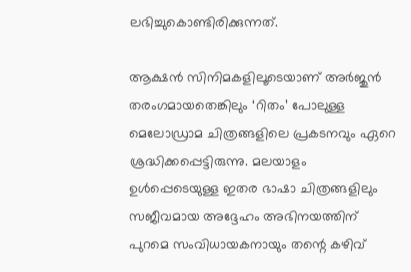ലഭിച്ചുകൊണ്ടിരിക്കുന്നത്.

ആക്ഷന്‍ സിനിമകളിലൂടെയാണ് അര്‍ജുന്‍ തരംഗമായതെങ്കിലും ‘റിതം’ പോലുള്ള മെലോഡ്രാമ ചിത്രങ്ങളിലെ പ്രകടനവും ഏറെ ശ്രദ്ധിക്കപ്പെട്ടിരുന്നു. മലയാളം ഉള്‍പ്പെടെയുള്ള ഇതര ഭാഷാ ചിത്രങ്ങളിലും സജീവമായ അദ്ദേഹം അഭിനയത്തിന് പുറമെ സംവിധായകനായും തന്റെ കഴിവ്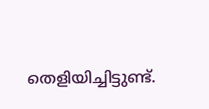തെളിയിച്ചിട്ടുണ്ട്.